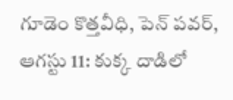గూడెం కొత్తవీధి, పెన్ పవర్, ఆగస్టు 11: కుక్క దాడిలో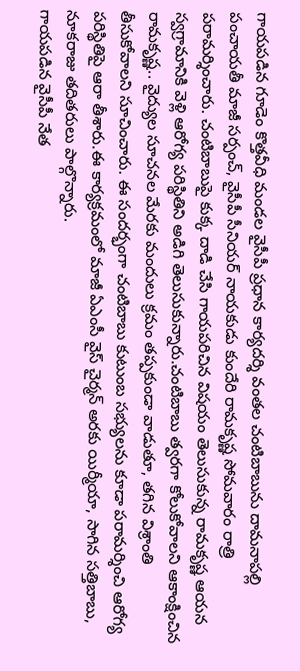గాయపడిన గూడెం కొత్తవీధి మండల వైసీపీ ప్రధాన కార్యదర్శి వంతల చంటిబాబును దామనాపల్లి పంచాయతీ మాజీ సర్పంచ్, వైసీపీ సీనియర్ నాయకుడు కుందేరి రామకృష్ణ సోమవారం రాత్రి పరామర్శించారు. చంటిబాబుపై కుక్క దాడి చేసి గాయపరిచిన విషయం తెలుసుకున్న రామకృష్ణ ఆయన స్వగ్రామానికి వెళ్లి ఆరోగ్య పరిస్థితిని అడిగి తెలుసుకున్నారు.చంటిబాబు త్వరగా కోలుకోవాలని ఆకాంక్షించిన రామకృష్ణ.. వైద్యుల సూచనల మేరకు మందులు క్రమం తప్పకుండా వాడుతూ, తగిన విశ్రాంతి తీసుకోవాలని సూచించారు. ఈ సందర్భంగా చంటిబాబు కుటుంబ సభ్యులను కూడా పరామర్శించి ఆరోగ్య పరిస్థితిపై ఆరా తీశారు.ఈ కార్యక్రమంలో మాజీ ఏఎంసీ వైస్ చైర్మన్ అరకు యిర్మీయా, సాగిన సత్తిబాబు, నూకరాజు తదితరులు పాల్గొన్నారు.
గాయపడిన వైసీపీ నేత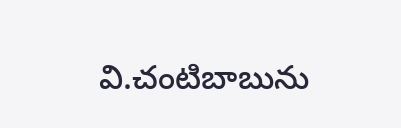వి.చంటిబాబును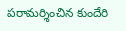పరామర్శించిన కుందేరి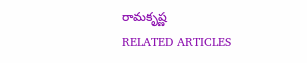రామకృష్ణ
RELATED ARTICLES